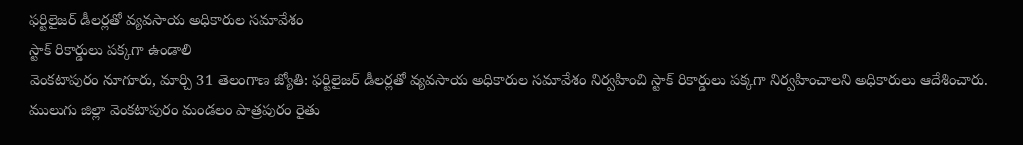ఫర్టిలైజర్ డీలర్లతో వ్యవసాయ అధికారుల సమావేశం
స్టాక్ రికార్డులు పక్కగా ఉండాలి
వెంకటాపురం నూగూరు, మార్చి 31 తెలంగాణ జ్యోతి: ఫర్టిలైజర్ డీలర్లతో వ్యవసాయ అధికారుల సమావేశం నిర్వహించి స్టాక్ రికార్డులు పక్కగా నిర్వహించాలని అధికారులు ఆదేశించారు. ములుగు జిల్లా వెంకటాపురం మండలం పాత్రపురం రైతు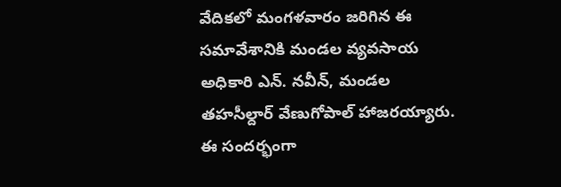వేదికలో మంగళవారం జరిగిన ఈ సమావేశానికి మండల వ్యవసాయ అధికారి ఎన్. నవీన్, మండల తహసీల్దార్ వేణుగోపాల్ హాజరయ్యారు. ఈ సందర్భంగా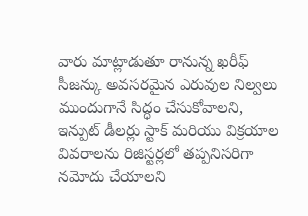వారు మాట్లాడుతూ రానున్న ఖరీఫ్ సీజన్కు అవసరమైన ఎరువుల నిల్వలు ముందుగానే సిద్ధం చేసుకోవాలని, ఇన్పుట్ డీలర్లు స్టాక్ మరియు విక్రయాల వివరాలను రిజిస్టర్లలో తప్పనిసరిగా నమోదు చేయాలని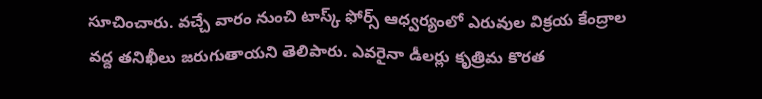సూచించారు. వచ్చే వారం నుంచి టాస్క్ ఫోర్స్ ఆధ్వర్యంలో ఎరువుల విక్రయ కేంద్రాల వద్ద తనిఖీలు జరుగుతాయని తెలిపారు. ఎవరైనా డీలర్లు కృత్రిమ కొరత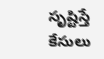సృష్టిస్తే కేసులు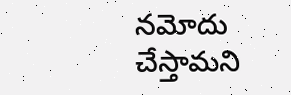నమోదు చేస్తామని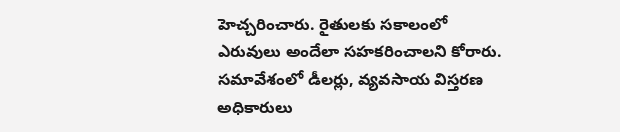హెచ్చరించారు. రైతులకు సకాలంలో ఎరువులు అందేలా సహకరించాలని కోరారు. సమావేశంలో డీలర్లు, వ్యవసాయ విస్తరణ అధికారులు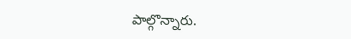పాల్గొన్నారు.